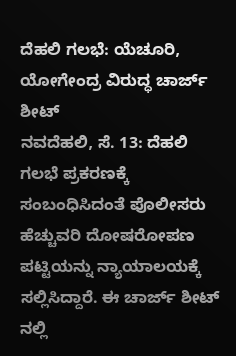ದೆಹಲಿ ಗಲಭೆ: ಯೆಚೂರಿ, ಯೋಗೇಂದ್ರ ವಿರುದ್ಧ ಚಾರ್ಜ್ ಶೀಟ್
ನವದೆಹಲಿ, ಸೆ. 13: ದೆಹಲಿ ಗಲಭೆ ಪ್ರಕರಣಕ್ಕೆ ಸಂಬಂಧಿಸಿದಂತೆ ಪೊಲೀಸರು ಹೆಚ್ಚುವರಿ ದೋಷರೋಪಣ ಪಟ್ಟಿಯನ್ನು ನ್ಯಾಯಾಲಯಕ್ಕೆ ಸಲ್ಲಿಸಿದ್ದಾರೆ. ಈ ಚಾರ್ಜ್ ಶೀಟ್ ನಲ್ಲಿ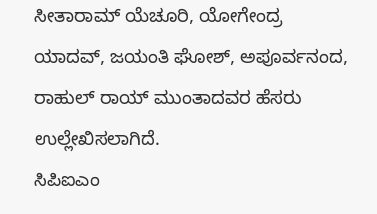ಸೀತಾರಾಮ್ ಯೆಚೂರಿ, ಯೋಗೇಂದ್ರ ಯಾದವ್, ಜಯಂತಿ ಘೋಶ್, ಅಪೂರ್ವನಂದ, ರಾಹುಲ್ ರಾಯ್ ಮುಂತಾದವರ ಹೆಸರು ಉಲ್ಲೇಖಿಸಲಾಗಿದೆ.
ಸಿಪಿಐಎಂ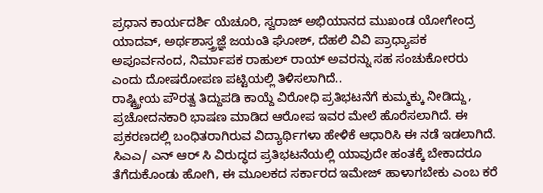ಪ್ರಧಾನ ಕಾರ್ಯದರ್ಶಿ ಯೆಚೂರಿ, ಸ್ವರಾಜ್ ಅಭಿಯಾನದ ಮುಖಂಡ ಯೋಗೇಂದ್ರ ಯಾದವ್, ಅರ್ಥಶಾಸ್ತ್ರಜ್ಞೆ ಜಯಂತಿ ಘೋಶ್, ದೆಹಲಿ ವಿವಿ ಪ್ರಾಧ್ಯಾಪಕ ಅಪೂರ್ವನಂದ, ನಿರ್ಮಾಪಕ ರಾಹುಲ್ ರಾಯ್ ಅವರನ್ನು ಸಹ ಸಂಚುಕೋರರು ಎಂದು ದೋಷರೋಪಣ ಪಟ್ಟಿಯಲ್ಲಿ ತಿಳಿಸಲಾಗಿದೆ..
ರಾಷ್ಟ್ರ್ರೀಯ ಪೌರತ್ವ ತಿದ್ದುಪಡಿ ಕಾಯ್ದೆ ವಿರೋಧಿ ಪ್ರತಿಭಟನೆಗೆ ಕುಮ್ಮಕ್ಕು ನೀಡಿದ್ದು, ಪ್ರಚೋದನಕಾರಿ ಭಾಷಣ ಮಾಡಿದ ಆರೋಪ ಇವರ ಮೇಲೆ ಹೊರೆಸಲಾಗಿದೆ. ಈ ಪ್ರಕರಣದಲ್ಲಿ ಬಂಧಿತರಾಗಿರುವ ವಿದ್ಯಾರ್ಥಿಗಳಾ ಹೇಳಿಕೆ ಆಧಾರಿಸಿ ಈ ನಡೆ ಇಡಲಾಗಿದೆ. ಸಿಎಎ/ ಎನ್ ಆರ್ ಸಿ ವಿರುದ್ಧದ ಪ್ರತಿಭಟನೆಯಲ್ಲಿ ಯಾವುದೇ ಹಂತಕ್ಕೆ ಬೇಕಾದರೂ ತೆಗೆದುಕೊಂಡು ಹೋಗಿ, ಈ ಮೂಲಕದ ಸರ್ಕಾರದ ಇಮೇಜ್ ಹಾಳಾಗಬೇಕು ಎಂಬ ಕರೆ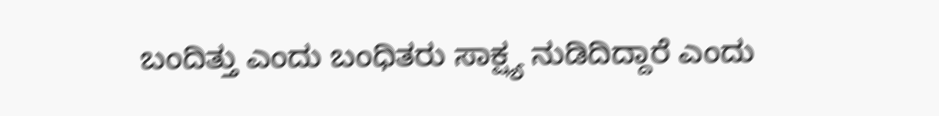ಬಂದಿತ್ತು ಎಂದು ಬಂಧಿತರು ಸಾಕ್ಷ್ಯ ನುಡಿದಿದ್ದಾರೆ ಎಂದು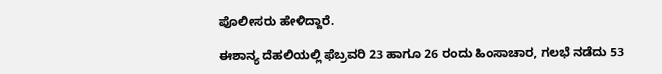ಪೊಲೀಸರು ಹೇಳಿದ್ದಾರೆ.

ಈಶಾನ್ಯ ದೆಹಲಿಯಲ್ಲಿ ಫೆಬ್ರವರಿ 23 ಹಾಗೂ 26 ರಂದು ಹಿಂಸಾಚಾರ, ಗಲಭೆ ನಡೆದು 53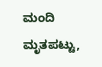ಮಂದಿ ಮೃತಪಟ್ಟು,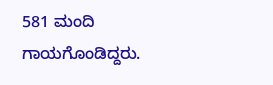581 ಮಂದಿ ಗಾಯಗೊಂಡಿದ್ದರು.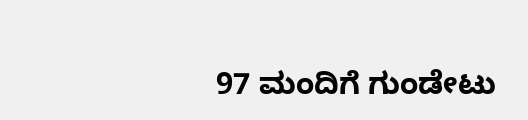97 ಮಂದಿಗೆ ಗುಂಡೇಟು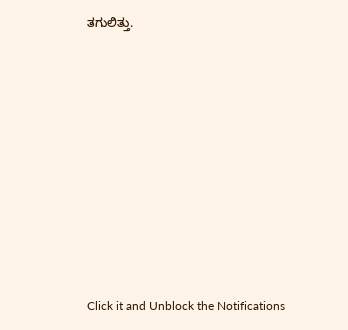ತಗುಲಿತ್ತು.












Click it and Unblock the Notifications